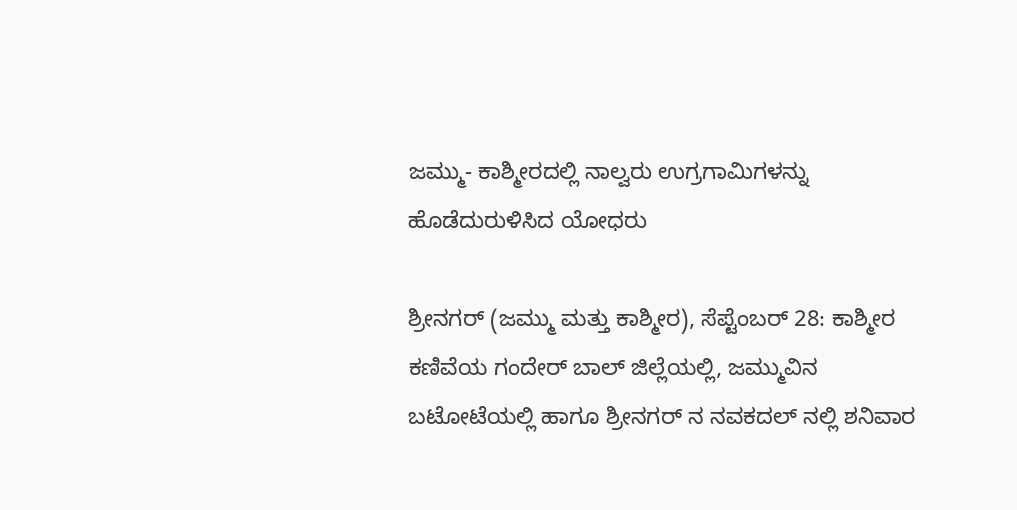ಜಮ್ಮು- ಕಾಶ್ಮೀರದಲ್ಲಿ ನಾಲ್ವರು ಉಗ್ರಗಾಮಿಗಳನ್ನು ಹೊಡೆದುರುಳಿಸಿದ ಯೋಧರು

ಶ್ರೀನಗರ್ (ಜಮ್ಮು ಮತ್ತು ಕಾಶ್ಮೀರ), ಸೆಪ್ಟೆಂಬರ್ 28: ಕಾಶ್ಮೀರ ಕಣಿವೆಯ ಗಂದೇರ್ ಬಾಲ್ ಜಿಲ್ಲೆಯಲ್ಲಿ, ಜಮ್ಮುವಿನ ಬಟೋಟೆಯಲ್ಲಿ ಹಾಗೂ ಶ್ರೀನಗರ್ ನ ನವಕದಲ್ ನಲ್ಲಿ ಶನಿವಾರ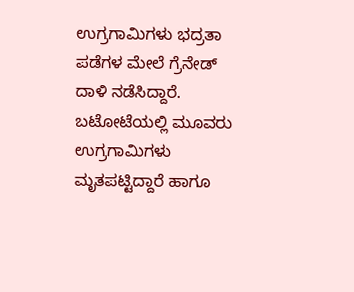ಉಗ್ರಗಾಮಿಗಳು ಭದ್ರತಾ ಪಡೆಗಳ ಮೇಲೆ ಗ್ರೆನೇಡ್ ದಾಳಿ ನಡೆಸಿದ್ದಾರೆ. ಬಟೋಟೆಯಲ್ಲಿ ಮೂವರು ಉಗ್ರಗಾಮಿಗಳು ಮೃತಪಟ್ಟಿದ್ದಾರೆ ಹಾಗೂ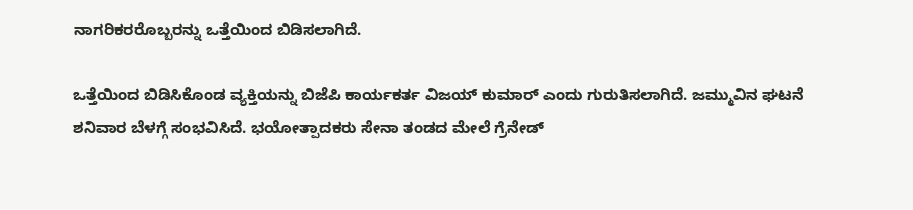ನಾಗರಿಕರರೊಬ್ಬರನ್ನು ಒತ್ತೆಯಿಂದ ಬಿಡಿಸಲಾಗಿದೆ.

ಒತ್ತೆಯಿಂದ ಬಿಡಿಸಿಕೊಂಡ ವ್ಯಕ್ತಿಯನ್ನು ಬಿಜೆಪಿ ಕಾರ್ಯಕರ್ತ ವಿಜಯ್ ಕುಮಾರ್ ಎಂದು ಗುರುತಿಸಲಾಗಿದೆ. ಜಮ್ಮುವಿನ ಘಟನೆ ಶನಿವಾರ ಬೆಳಗ್ಗೆ ಸಂಭವಿಸಿದೆ. ಭಯೋತ್ಪಾದಕರು ಸೇನಾ ತಂಡದ ಮೇಲೆ ಗ್ರೆನೇಡ್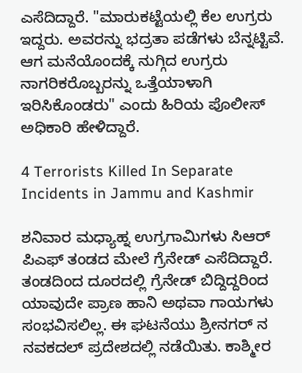ಎಸೆದಿದ್ದಾರೆ. "ಮಾರುಕಟ್ಟೆಯಲ್ಲಿ ಕೆಲ ಉಗ್ರರು ಇದ್ದರು. ಅವರನ್ನು ಭದ್ರತಾ ಪಡೆಗಳು ಬೆನ್ನಟ್ಟಿವೆ. ಆಗ ಮನೆಯೊಂದಕ್ಕೆ ನುಗ್ಗಿದ ಉಗ್ರರು ನಾಗರಿಕರೊಬ್ಬರನ್ನು ಒತ್ತೆಯಾಳಾಗಿ ಇರಿಸಿಕೊಂಡರು" ಎಂದು ಹಿರಿಯ ಪೊಲೀಸ್ ಅಧಿಕಾರಿ ಹೇಳಿದ್ದಾರೆ.

4 Terrorists Killed In Separate Incidents in Jammu and Kashmir

ಶನಿವಾರ ಮಧ್ಯಾಹ್ನ ಉಗ್ರಗಾಮಿಗಳು ಸಿಆರ್ ಪಿಎಫ್ ತಂಡದ ಮೇಲೆ ಗ್ರೆನೇಡ್ ಎಸೆದಿದ್ದಾರೆ. ತಂಡದಿಂದ ದೂರದಲ್ಲಿ ಗ್ರೆನೇಡ್ ಬಿದ್ದಿದ್ದರಿಂದ ಯಾವುದೇ ಪ್ರಾಣ ಹಾನಿ ಅಥವಾ ಗಾಯಗಳು ಸಂಭವಿಸಲಿಲ್ಲ. ಈ ಘಟನೆಯು ಶ್ರೀನಗರ್ ನ ನವಕದಲ್ ಪ್ರದೇಶದಲ್ಲಿ ನಡೆಯಿತು. ಕಾಶ್ಮೀರ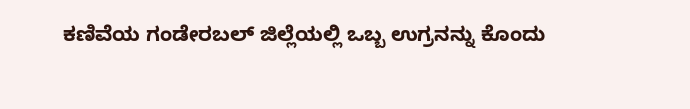ಕಣಿವೆಯ ಗಂಡೇರಬಲ್ ಜಿಲ್ಲೆಯಲ್ಲಿ ಒಬ್ಬ ಉಗ್ರನನ್ನು ಕೊಂದು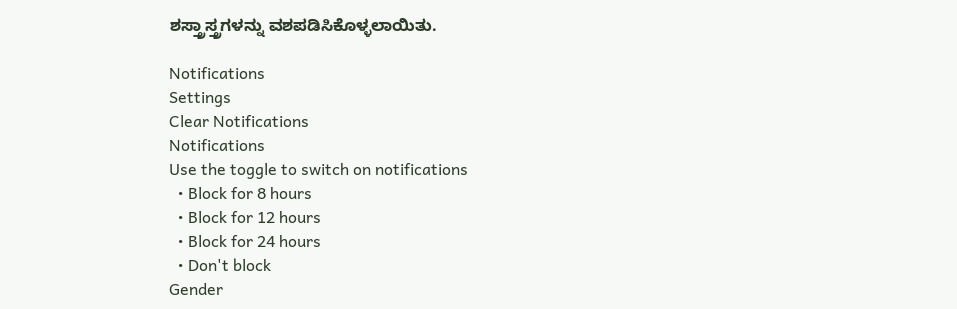ಶಸ್ತ್ರಾಸ್ತ್ರಗಳನ್ನು ವಶಪಡಿಸಿಕೊಳ್ಳಲಾಯಿತು.

Notifications
Settings
Clear Notifications
Notifications
Use the toggle to switch on notifications
  • Block for 8 hours
  • Block for 12 hours
  • Block for 24 hours
  • Don't block
Gender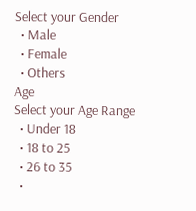Select your Gender
  • Male
  • Female
  • Others
Age
Select your Age Range
  • Under 18
  • 18 to 25
  • 26 to 35
  •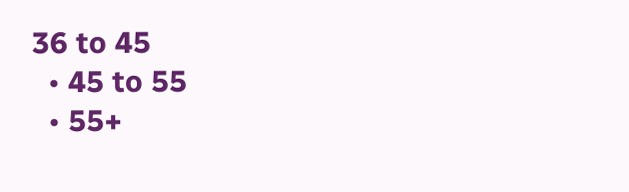36 to 45
  • 45 to 55
  • 55+